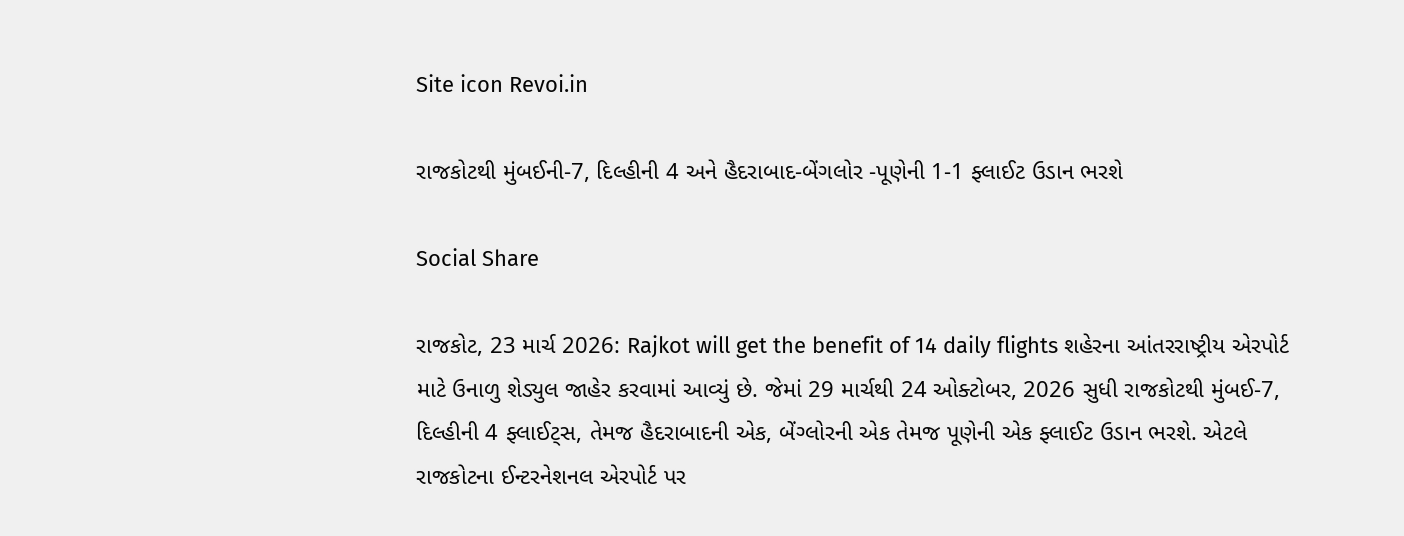Site icon Revoi.in

રાજકોટથી મુંબઈની-7, દિલ્હીની 4 અને હૈદરાબાદ-બેંગલોર -પૂણેની 1-1 ફ્લાઈટ ઉડાન ભરશે

Social Share

રાજકોટ, 23 માર્ચ 2026: Rajkot will get the benefit of 14 daily flights શહેરના આંતરરાષ્ટ્રીય એરપોર્ટ માટે ઉનાળુ શેડ્યુલ જાહેર કરવામાં આવ્યું છે. જેમાં 29 માર્ચથી 24 ઓક્ટોબર, 2026 સુધી રાજકોટથી મુંબઈ-7, દિલ્હીની 4 ફ્લાઈટ્સ, તેમજ હૈદરાબાદની એક, બેંગ્લોરની એક તેમજ પૂણેની એક ફ્લાઈટ ઉડાન ભરશે. એટલે રાજકોટના ઈન્ટરનેશનલ એરપોર્ટ પર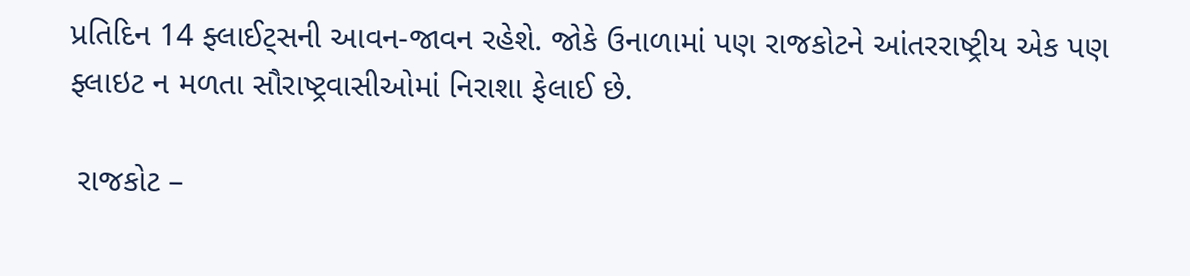પ્રતિદિન 14 ફ્લાઈટ્સની આવન-જાવન રહેશે. જોકે ઉનાળામાં પણ રાજકોટને આંતરરાષ્ટ્રીય એક પણ ફ્લાઇટ ન મળતા સૌરાષ્ટ્રવાસીઓમાં નિરાશા ફેલાઈ છે.

 રાજકોટ –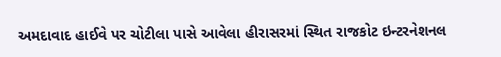અમદાવાદ હાઈવે પર ચોટીલા પાસે આવેલા હીરાસરમાં સ્થિત રાજકોટ ઇન્ટરનેશનલ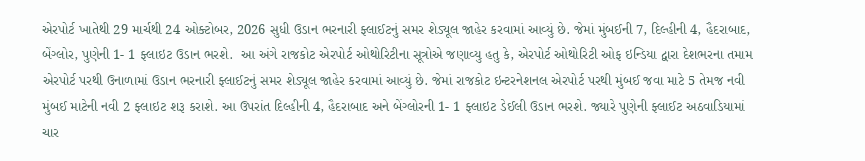એરપોર્ટ ખાતેથી 29 માર્ચથી 24 ઓક્ટોબર, 2026 સુધી ઉડાન ભરનારી ફ્લાઈટનું સમર શેડ્યૂલ જાહેર કરવામાં આવ્યું છે. જેમાં મુંબઈની 7, દિલ્હીની 4, હૈદરાબાદ, બેંગ્લોર, પુણેની 1- 1 ફ્લાઇટ ઉડાન ભરશે.  આ અંગે રાજકોટ એરપોર્ટ ઓથોરિટીના સૂત્રોએ જણાવ્યુ હતુ કે, એરપોર્ટ ઓથોરિટી ઓફ ઇન્ડિયા દ્વારા દેશભરના તમામ એરપોર્ટ પરથી ઉનાળામાં ઉડાન ભરનારી ફ્લાઈટનું સમર શેડ્યૂલ જાહેર કરવામાં આવ્યું છે. જેમાં રાજકોટ ઇન્ટરનેશનલ એરપોર્ટ પરથી મુંબઈ જવા માટે 5 તેમજ નવી મુંબઈ માટેની નવી 2 ફ્લાઇટ શરૂ કરાશે. આ ઉપરાંત દિલ્હીની 4, હૈદરાબાદ અને બેંગ્લોરની 1- 1 ફ્લાઇટ ડેઈલી ઉડાન ભરશે. જ્યારે પુણેની ફ્લાઈટ અઠવાડિયામાં ચાર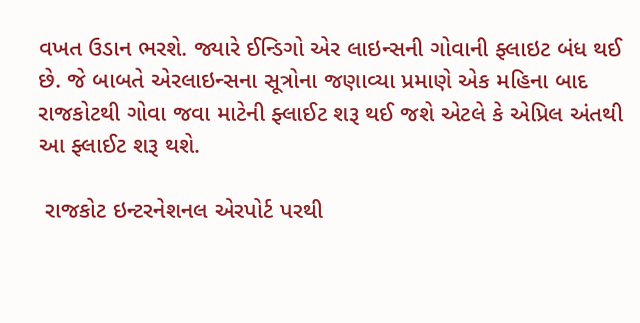વખત ઉડાન ભરશે. જ્યારે ઈન્ડિગો એર લાઇન્સની ગોવાની ફ્લાઇટ બંધ થઈ છે. જે બાબતે એરલાઇન્સના સૂત્રોના જણાવ્યા પ્રમાણે એક મહિના બાદ રાજકોટથી ગોવા જવા માટેની ફ્લાઈટ શરૂ થઈ જશે એટલે કે એપ્રિલ અંતથી આ ફ્લાઈટ શરૂ થશે.

 રાજકોટ ઇન્ટરનેશનલ એરપોર્ટ પરથી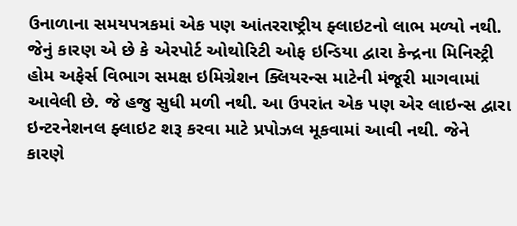ઉનાળાના સમયપત્રકમાં એક પણ આંતરરાષ્ટ્રીય ફ્લાઇટનો લાભ મળ્યો નથી. જેનું કારણ એ છે કે એરપોર્ટ ઓથોરિટી ઓફ ઇન્ડિયા દ્વારા કેન્દ્રના મિનિસ્ટ્રી હોમ અફેર્સ વિભાગ સમક્ષ ઇમિગ્રેશન ક્લિયરન્સ માટેની મંજૂરી માગવામાં આવેલી છે. જે હજુ સુધી મળી નથી. આ ઉપરાંત એક પણ એર લાઇન્સ દ્વારા ઇન્ટરનેશનલ ફ્લાઇટ શરૂ કરવા માટે પ્રપોઝલ મૂકવામાં આવી નથી. જેને કારણે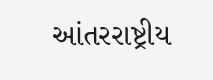આંતરરાષ્ટ્રીય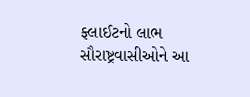ફ્લાઈટનો લાભ સૌરાષ્ટ્રવાસીઓને આ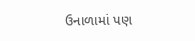ઉનાળામાં પણ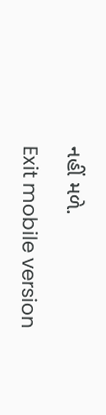નહીં મળે.

Exit mobile version